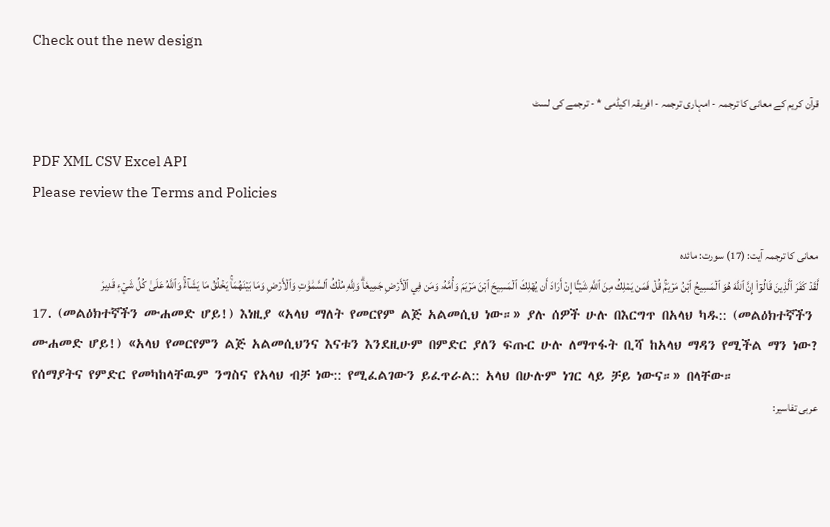Check out the new design

قرآن کریم کے معانی کا ترجمہ - امہاری ترجمہ - افریقہ اکیڈمی * - ترجمے کی لسٹ

PDF XML CSV Excel API
Please review the Terms and Policies

معانی کا ترجمہ آیت: (17) سورت: مائدہ
لَّقَدۡ كَفَرَ ٱلَّذِينَ قَالُوٓاْ إِنَّ ٱللَّهَ هُوَ ٱلۡمَسِيحُ ٱبۡنُ مَرۡيَمَۚ قُلۡ فَمَن يَمۡلِكُ مِنَ ٱللَّهِ شَيۡـًٔا إِنۡ أَرَادَ أَن يُهۡلِكَ ٱلۡمَسِيحَ ٱبۡنَ مَرۡيَمَ وَأُمَّهُۥ وَمَن فِي ٱلۡأَرۡضِ جَمِيعٗاۗ وَلِلَّهِ مُلۡكُ ٱلسَّمَٰوَٰتِ وَٱلۡأَرۡضِ وَمَا بَيۡنَهُمَاۚ يَخۡلُقُ مَا يَشَآءُۚ وَٱللَّهُ عَلَىٰ كُلِّ شَيۡءٖ قَدِيرٞ
17. (መልዕክተኛችን ሙሐመድ ሆይ!) እነዚያ «አላህ ማለት የመርየም ልጅ አልመሲህ ነው።» ያሉ ሰዎች ሁሉ በእርግጥ በአላህ ካዱ:: (መልዕክተኛችን ሙሐመድ ሆይ!) «አላህ የመርየምን ልጅ አልመሲህንና እናቱን እንደዚሁም በምድር ያለን ፍጡር ሁሉ ለማጥፋት ቢሻ ከአላህ ማዳን የሚችል ማን ነው? የሰማያትና የምድር የመካከላቸዉም ንግስና የአላህ ብቻ ነው:: የሚፈልገውን ይፈጥራል:: አላህ በሁሉም ነገር ላይ ቻይ ነውና።» በላቸው።
عربی تفاسیر: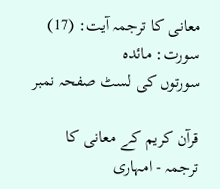معانی کا ترجمہ آیت: (17) سورت: مائدہ
سورتوں کی لسٹ صفحہ نمبر

قرآن کریم کے معانی کا ترجمہ - امہاری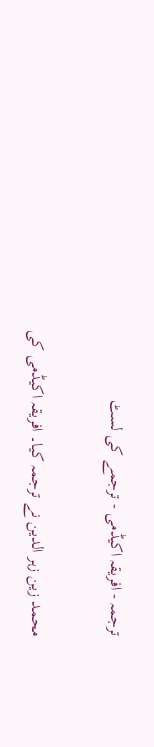ترجمہ - افریقہ اکیڈمی - ترجمے کی لسٹ

محمد زین زہر الدین نے ترجمہ کیا۔ افریقہ اکیڈمی کی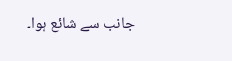جانب سے شائع ہوا۔